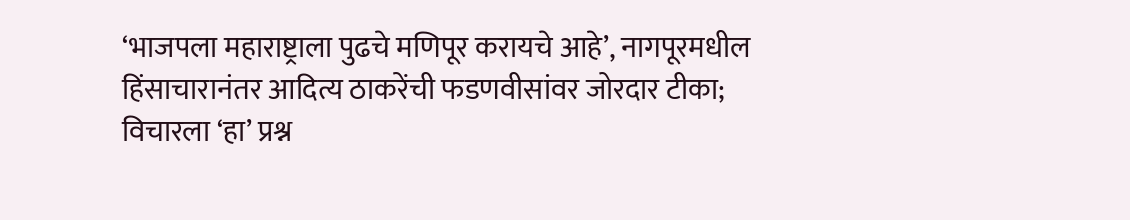‘भाजपला महाराष्ट्राला पुढचे मणिपूर करायचे आहे’, नागपूरमधील हिंसाचारानंतर आदित्य ठाकरेंची फडणवीसांवर जोरदार टीका; विचारला ‘हा’ प्रश्न